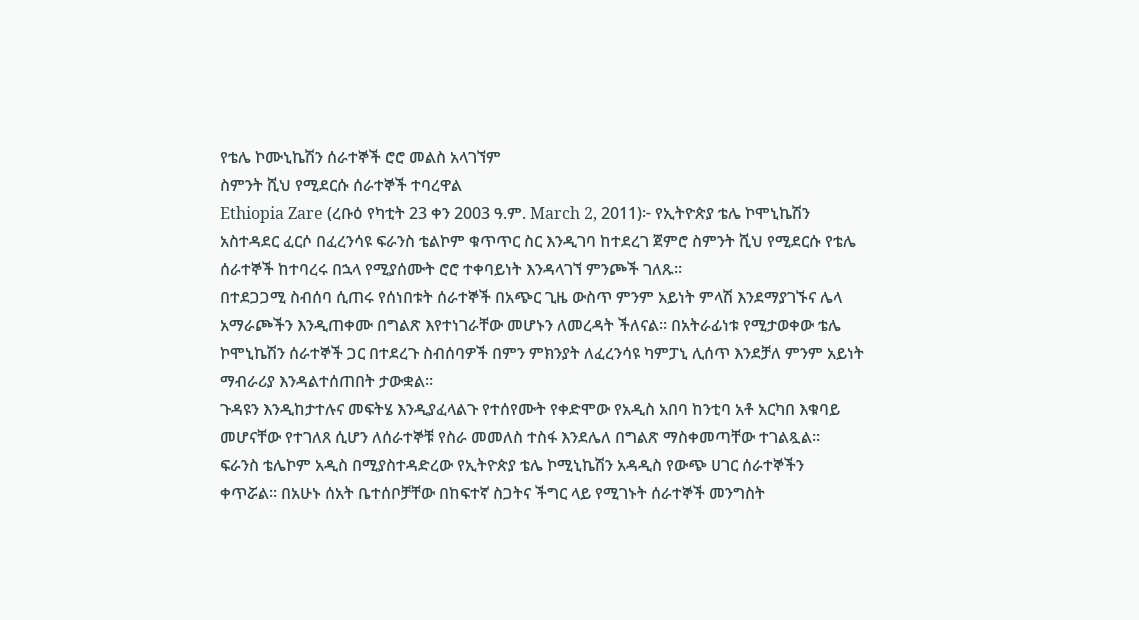የቴሌ ኮሙኒኬሽን ሰራተኞች ሮሮ መልስ አላገኘም
ስምንት ሺህ የሚደርሱ ሰራተኞች ተባረዋል
Ethiopia Zare (ረቡዕ የካቲት 23 ቀን 2003 ዓ.ም. March 2, 2011)፦ የኢትዮጵያ ቴሌ ኮሞኒኬሽን አስተዳደር ፈርሶ በፈረንሳዩ ፍራንስ ቴልኮም ቁጥጥር ስር እንዲገባ ከተደረገ ጀምሮ ስምንት ሺህ የሚደርሱ የቴሌ ሰራተኞች ከተባረሩ በኋላ የሚያሰሙት ሮሮ ተቀባይነት እንዳላገኘ ምንጮች ገለጹ።
በተደጋጋሚ ስብሰባ ሲጠሩ የሰነበቱት ሰራተኞች በአጭር ጊዜ ውስጥ ምንም አይነት ምላሽ እንደማያገኙና ሌላ አማራጮችን እንዲጠቀሙ በግልጽ እየተነገራቸው መሆኑን ለመረዳት ችለናል። በአትራፊነቱ የሚታወቀው ቴሌ ኮሞኒኬሽን ሰራተኞች ጋር በተደረጉ ስብሰባዎች በምን ምክንያት ለፈረንሳዩ ካምፓኒ ሊሰጥ እንደቻለ ምንም አይነት ማብራሪያ እንዳልተሰጠበት ታውቋል።
ጉዳዩን እንዲከታተሉና መፍትሄ እንዲያፈላልጉ የተሰየሙት የቀድሞው የአዲስ አበባ ከንቲባ አቶ አርካበ እቁባይ መሆናቸው የተገለጸ ሲሆን ለሰራተኞቹ የስራ መመለስ ተስፋ እንደሌለ በግልጽ ማስቀመጣቸው ተገልጿል።
ፍራንስ ቴሌኮም አዲስ በሚያስተዳድረው የኢትዮጵያ ቴሌ ኮሚኒኬሽን አዳዲስ የውጭ ሀገር ሰራተኞችን ቀጥሯል። በአሁኑ ሰአት ቤተሰቦቻቸው በከፍተኛ ስጋትና ችግር ላይ የሚገኑት ሰራተኞች መንግስት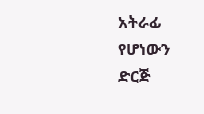አትራፊ የሆነውን ድርጅ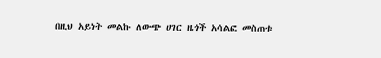በዚህ አይነት መልኩ ለውጭ ሀገር ዜጎች አሳልፎ መስጠቱ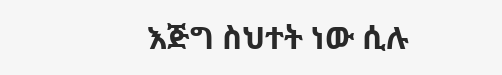እጅግ ስህተት ነው ሲሉ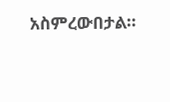አስምረውበታል።